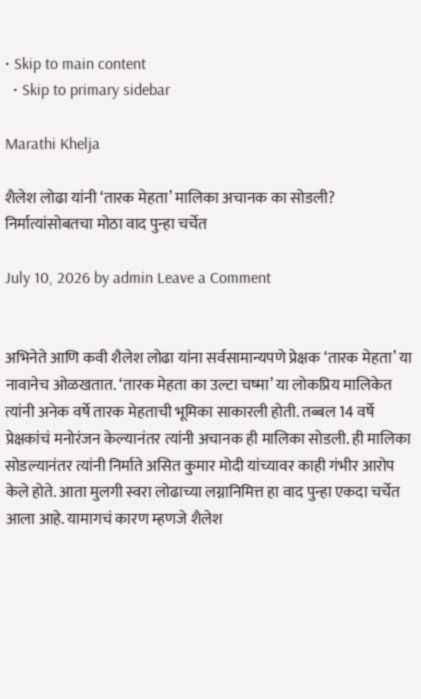• Skip to main content
  • Skip to primary sidebar

Marathi Khelja

शैलेश लोढा यांनी ‘तारक मेहता’ मालिका अचानक का सोडली? निर्मात्यांसोबतचा मोठा वाद पुन्हा चर्चेत

July 10, 2026 by admin Leave a Comment


अभिनेते आणि कवी शैलेश लोढा यांना सर्वसामान्यपणे प्रेक्षक ‘तारक मेहता’ या नावानेच ओळखतात. ‘तारक मेहता का उल्टा चष्मा’ या लोकप्रिय मालिकेत त्यांनी अनेक वर्षे तारक मेहताची भूमिका साकारली होती. तब्बल 14 वर्षे प्रेक्षकांचं मनोरंजन केल्यानंतर त्यांनी अचानक ही मालिका सोडली. ही मालिका सोडल्यानंतर त्यांनी निर्माते असित कुमार मोदी यांच्यावर काही गंभीर आरोप केले होते. आता मुलगी स्वरा लोढाच्या लग्नानिमित्त हा वाद पुन्हा एकदा चर्चेत आला आहे. यामागचं कारण म्हणजे शैलेश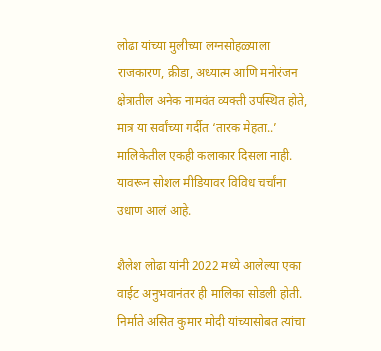लोढा यांच्या मुलीच्या लग्नसोहळ्याला राजकारण, क्रीडा, अध्यात्म आणि मनोरंजन क्षेत्रातील अनेक नामवंत व्यक्ती उपस्थित होते, मात्र या सर्वांच्या गर्दीत ‘तारक मेहता..’ मालिकेतील एकही कलाकार दिसला नाही. यावरून सोशल मीडियावर विविध चर्चांना उधाण आलं आहे.

शैलेश लोढा यांनी 2022 मध्ये आलेल्या एका वाईट अनुभवानंतर ही मालिका सोडली होती. निर्माते असित कुमार मोदी यांच्यासोबत त्यांचा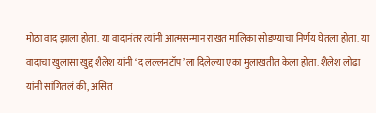मोठा वाद झाला होता. या वादानंतर त्यांनी आत्मसन्मान राखत मालिका सोडण्याचा निर्णय घेतला होता. या वादाचा खुलासा खुद्द शैलेश यांनी ‘द लल्लनटॉप’ला दिलेल्या एका मुलाखतीत केला होता. शैलेश लोढा यांनी सांगितलं की, असित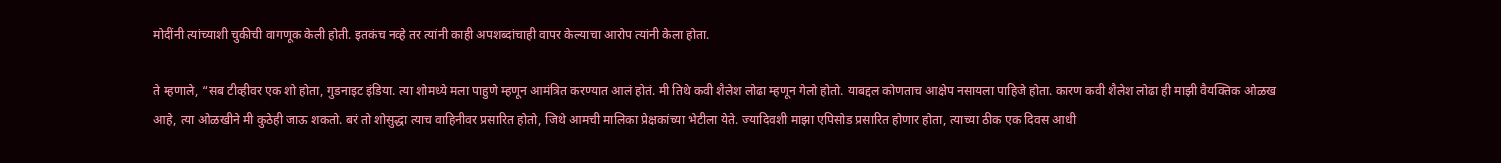मोदींनी त्यांच्याशी चुकीची वागणूक केली होती. इतकंच नव्हे तर त्यांनी काही अपशब्दांचाही वापर केल्याचा आरोप त्यांनी केला होता.

ते म्हणाले, “सब टीव्हीवर एक शो होता, गुडनाइट इंडिया. त्या शोमध्ये मला पाहुणे म्हणून आमंत्रित करण्यात आलं होतं. मी तिथे कवी शैलेश लोढा म्हणून गेलो होतो. याबद्दल कोणताच आक्षेप नसायला पाहिजे होता. कारण कवी शैलेश लोढा ही माझी वैयक्तिक ओळख आहे, त्या ओळखीने मी कुठेही जाऊ शकतो. बरं तो शोसुद्धा त्याच वाहिनीवर प्रसारित होतो, जिथे आमची मालिका प्रेक्षकांच्या भेटीला येते. ज्यादिवशी माझा एपिसोड प्रसारित होणार होता, त्याच्या ठीक एक दिवस आधी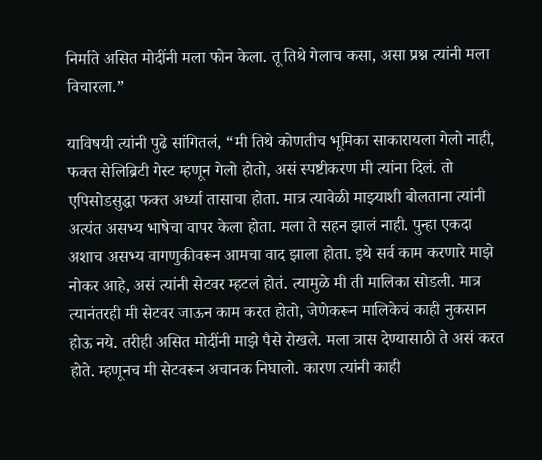निर्माते असित मोदींनी मला फोन केला. तू तिथे गेलाच कसा, असा प्रश्न त्यांनी मला विचारला.”

याविषयी त्यांनी पुढे सांगितलं, “मी तिथे कोणतीच भूमिका साकारायला गेलो नाही, फक्त सेलिब्रिटी गेस्ट म्हणून गेलो होतो, असं स्पष्टीकरण मी त्यांना दिलं. तो एपिसोडसुद्धा फक्त अर्ध्या तासाचा होता. मात्र त्यावेळी माझ्याशी बोलताना त्यांनी अत्यंत असभ्य भाषेचा वापर केला होता. मला ते सहन झालं नाही. पुन्हा एकदा अशाच असभ्य वागणुकीवरून आमचा वाद झाला होता. इथे सर्व काम करणारे माझे नोकर आहे, असं त्यांनी सेटवर म्हटलं होतं. त्यामुळे मी ती मालिका सोडली. मात्र त्यानंतरही मी सेटवर जाऊन काम करत होतो, जेणेकरून मालिकेचं काही नुकसान होऊ नये. तरीही असित मोदींनी माझे पैसे रोखले. मला त्रास देण्यासाठी ते असं करत होते. म्हणूनच मी सेटवरून अचानक निघालो. कारण त्यांनी काही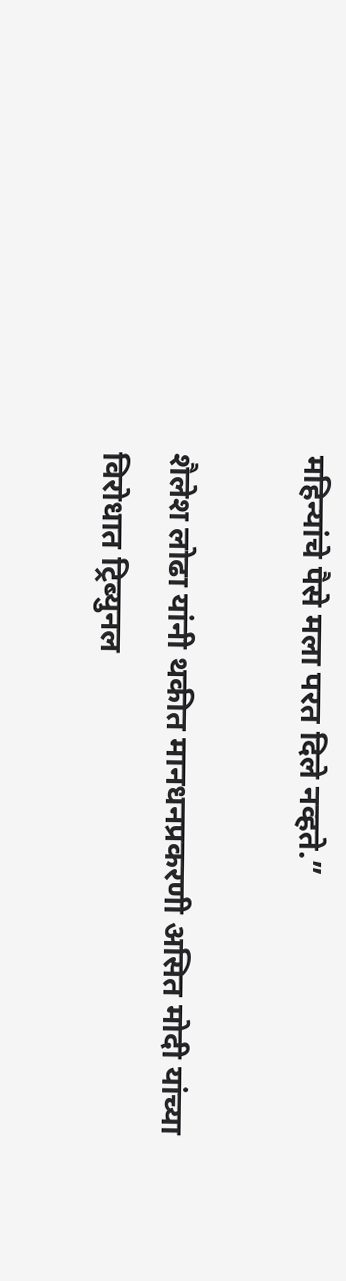महिन्यांचे पैसे मला परत दिले नव्हते.”

शैलेश लोढा यांनी थकीत मानधनप्रकरणी असित मोदी यांच्या विरोधात ट्रिब्युनल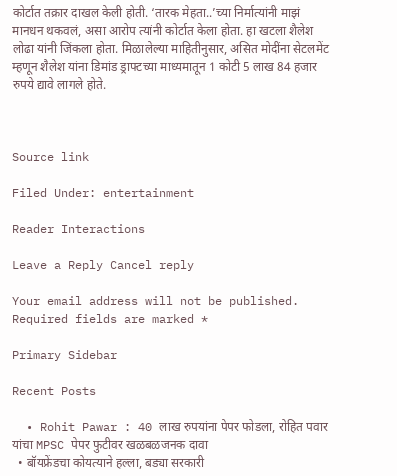कोर्टात तक्रार दाखल केली होती. ‘तारक मेहता..’च्या निर्मात्यांनी माझं मानधन थकवलं, असा आरोप त्यांनी कोर्टात केला होता. हा खटला शैलेश लोढा यांनी जिंकला होता. मिळालेल्या माहितीनुसार, असित मोदींना सेटलमेंट म्हणून शैलेश यांना डिमांड ड्राफ्टच्या माध्यमातून 1 कोटी 5 लाख 84 हजार रुपये द्यावे लागले होते.



Source link

Filed Under: entertainment

Reader Interactions

Leave a Reply Cancel reply

Your email address will not be published. Required fields are marked *

Primary Sidebar

Recent Posts

  • Rohit Pawar : 40 लाख रुपयांना पेपर फोडला, रोहित पवार यांचा MPSC पेपर फुटीवर खळबळजनक दावा
  • बॉयफ्रेंडचा कोयत्याने हल्ला, बड्या सरकारी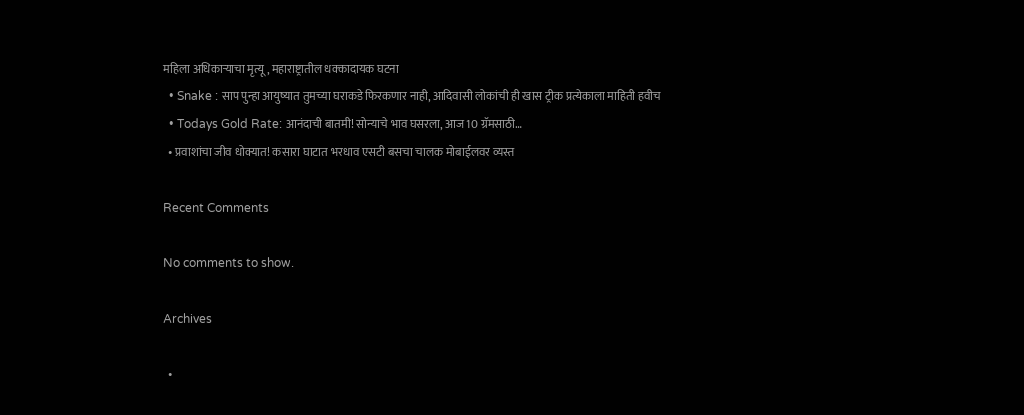महिला अधिकाऱ्याचा मृत्यू, महाराष्ट्रातील धक्कादायक घटना
  • Snake : साप पुन्हा आयुष्यात तुमच्या घराकडे फिरकणार नाही, आदिवासी लोकांची ही खास ट्रीक प्रत्येकाला माहिती हवीच
  • Todays Gold Rate: आनंदाची बातमी! सोन्याचे भाव घसरला, आज 10 ग्रॅमसाठी…
  • प्रवाशांचा जीव धोक्यात! कसारा घाटात भरधाव एसटी बसचा चालक मोबाईलवर व्यस्त

Recent Comments

No comments to show.

Archives

  •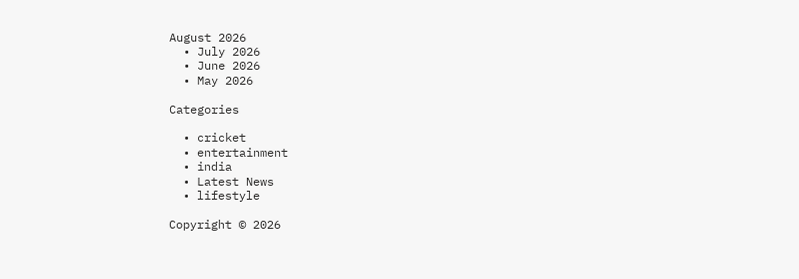August 2026
  • July 2026
  • June 2026
  • May 2026

Categories

  • cricket
  • entertainment
  • india
  • Latest News
  • lifestyle

Copyright © 2026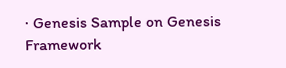· Genesis Sample on Genesis Framework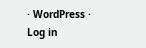· WordPress · Log in